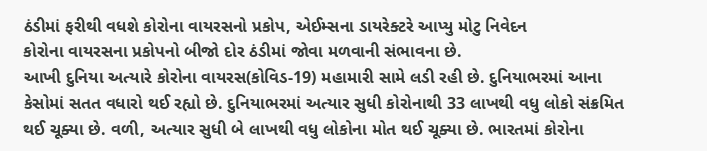ઠંડીમાં ફરીથી વધશે કોરોના વાયરસનો પ્રકોપ, એઈમ્સના ડાયરેક્ટરે આપ્યુ મોટુ નિવેદન
કોરોના વાયરસના પ્રકોપનો બીજો દોર ઠંડીમાં જોવા મળવાની સંભાવના છે.
આખી દુનિયા અત્યારે કોરોના વાયરસ(કોવિડ-19) મહામારી સામે લડી રહી છે. દુનિયાભરમાં આના કેસોમાં સતત વધારો થઈ રહ્યો છે. દુનિયાભરમાં અત્યાર સુધી કોરોનાથી 33 લાખથી વધુ લોકો સંક્રમિત થઈ ચૂક્યા છે. વળી, અત્યાર સુધી બે લાખથી વધુ લોકોના મોત થઈ ચૂક્યા છે. ભારતમાં કોરોના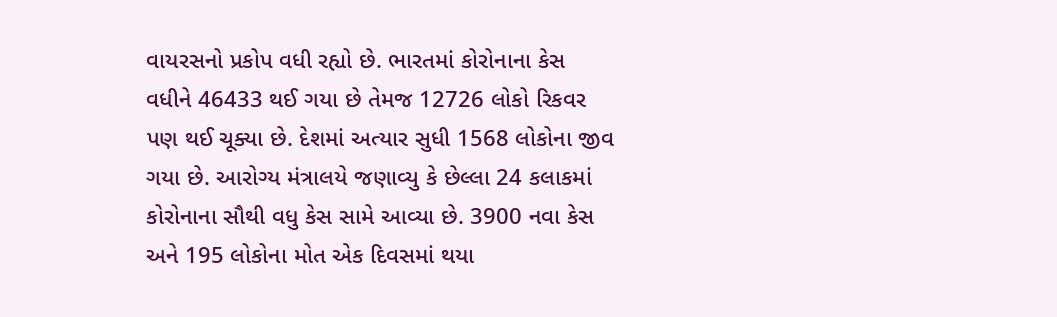વાયરસનો પ્રકોપ વધી રહ્યો છે. ભારતમાં કોરોનાના કેસ વધીને 46433 થઈ ગયા છે તેમજ 12726 લોકો રિકવર પણ થઈ ચૂક્યા છે. દેશમાં અત્યાર સુધી 1568 લોકોના જીવ ગયા છે. આરોગ્ય મંત્રાલયે જણાવ્યુ કે છેલ્લા 24 કલાકમાં કોરોનાના સૌથી વધુ કેસ સામે આવ્યા છે. 3900 નવા કેસ અને 195 લોકોના મોત એક દિવસમાં થયા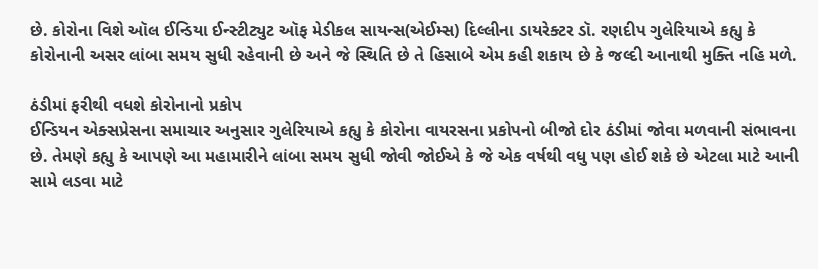છે. કોરોના વિશે ઑલ ઈન્ડિયા ઈન્સ્ટીટ્યુટ ઑફ મેડીકલ સાયન્સ(એઈમ્સ) દિલ્લીના ડાયરેક્ટર ડૉ. રણદીપ ગુલેરિયાએ કહ્યુ કે કોરોનાની અસર લાંબા સમય સુધી રહેવાની છે અને જે સ્થિતિ છે તે હિસાબે એમ કહી શકાય છે કે જલ્દી આનાથી મુક્તિ નહિ મળે.

ઠંડીમાં ફરીથી વધશે કોરોનાનો પ્રકોપ
ઈન્ડિયન એક્સપ્રેસના સમાચાર અનુસાર ગુલેરિયાએ કહ્યુ કે કોરોના વાયરસના પ્રકોપનો બીજો દોર ઠંડીમાં જોવા મળવાની સંભાવના છે. તેમણે કહ્યુ કે આપણે આ મહામારીને લાંબા સમય સુધી જોવી જોઈએ કે જે એક વર્ષથી વધુ પણ હોઈ શકે છે એટલા માટે આની સામે લડવા માટે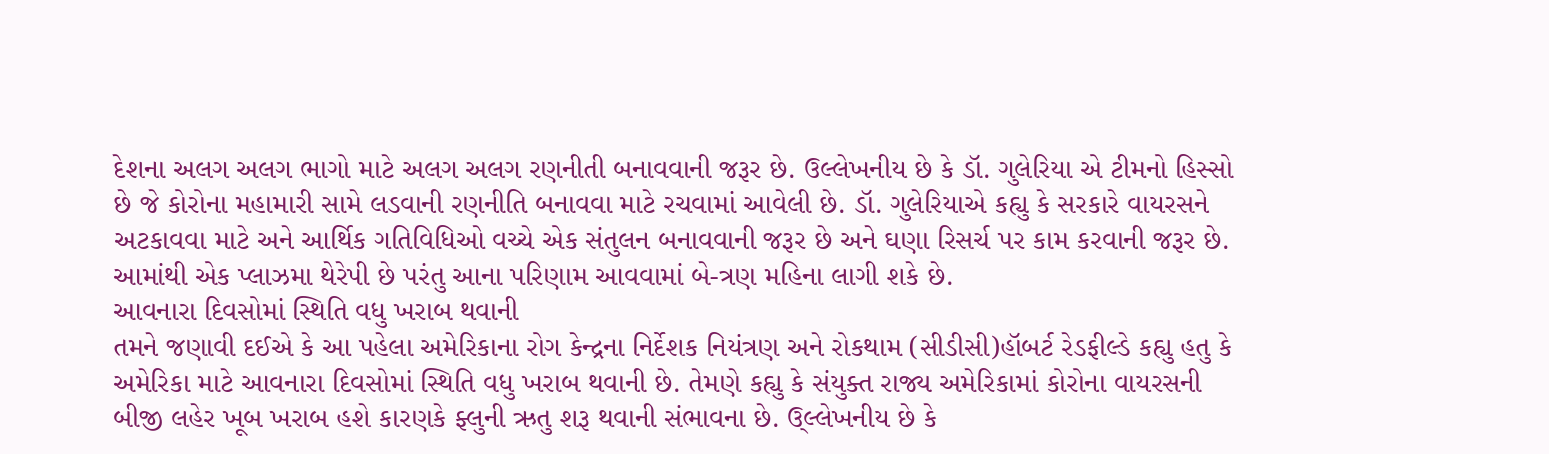દેશના અલગ અલગ ભાગો માટે અલગ અલગ રણનીતી બનાવવાની જરૂર છે. ઉલ્લેખનીય છે કે ડૉ. ગુલેરિયા એ ટીમનો હિસ્સો છે જે કોરોના મહામારી સામે લડવાની રણનીતિ બનાવવા માટે રચવામાં આવેલી છે. ડૉ. ગુલેરિયાએ કહ્યુ કે સરકારે વાયરસને અટકાવવા માટે અને આર્થિક ગતિવિધિઓ વચ્ચે એક સંતુલન બનાવવાની જરૂર છે અને ઘણા રિસર્ચ પર કામ કરવાની જરૂર છે. આમાંથી એક પ્લાઝમા થેરેપી છે પરંતુ આના પરિણામ આવવામાં બે-ત્રણ મહિના લાગી શકે છે.
આવનારા દિવસોમાં સ્થિતિ વધુ ખરાબ થવાની
તમને જણાવી દઈએ કે આ પહેલા અમેરિકાના રોગ કેન્દ્રના નિર્દેશક નિયંત્રણ અને રોકથામ (સીડીસી)હૉબર્ટ રેડફીલ્ડે કહ્યુ હતુ કે અમેરિકા માટે આવનારા દિવસોમાં સ્થિતિ વધુ ખરાબ થવાની છે. તેમણે કહ્યુ કે સંયુક્ત રાજ્ય અમેરિકામાં કોરોના વાયરસની બીજી લહેર ખૂબ ખરાબ હશે કારણકે ફ્લુની ઋતુ શરૂ થવાની સંભાવના છે. ઉ્લ્લેખનીય છે કે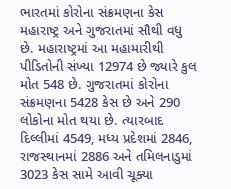ભારતમાં કોરોના સંક્રમણના કેસ મહારાષ્ટ્ર અને ગુજરાતમાં સૌથી વધુ છે. મહારાષ્ટ્રમાં આ મહામારીથી પીડિતોની સંખ્યા 12974 છે જ્યારે કુલ મોત 548 છે. ગુજરાતમાં કોરોના સંક્રમણના 5428 કેસ છે અને 290 લોકોના મોત થયા છે. ત્યારબાદ દિલ્લીમાં 4549, મધ્ય પ્રદેશમાં 2846, રાજસ્થાનમાં 2886 અને તમિલનાડુમાં 3023 કેસ સામે આવી ચૂક્યા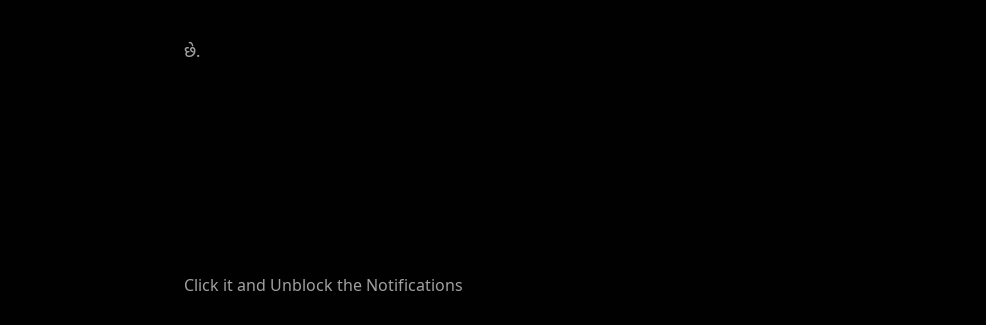છે.












Click it and Unblock the Notifications